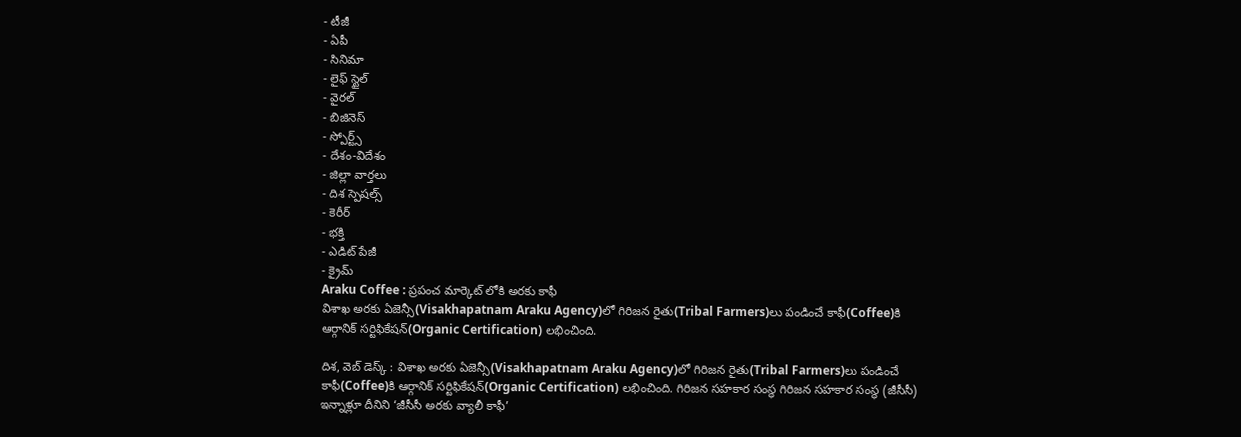- టీజీ
- ఏపీ
- సినిమా
- లైఫ్ స్టైల్
- వైరల్
- బిజినెస్
- స్పోర్ట్స్
- దేశం-విదేశం
- జిల్లా వార్తలు
- దిశ స్పెషల్స్
- కెరీర్
- భక్తి
- ఎడిట్ పేజీ
- క్రైమ్
Araku Coffee : ప్రపంచ మార్కెట్ లోకి అరకు కాఫీ
విశాఖ అరకు ఏజెన్సీ(Visakhapatnam Araku Agency)లో గిరిజన రైతు(Tribal Farmers)లు పండించే కాఫీ(Coffee)కి ఆర్గానిక్ సర్టిఫికేషన్(Organic Certification) లభించింది.

దిశ, వెబ్ డెస్క్ : విశాఖ అరకు ఏజెన్సీ(Visakhapatnam Araku Agency)లో గిరిజన రైతు(Tribal Farmers)లు పండించే కాఫీ(Coffee)కి ఆర్గానిక్ సర్టిఫికేషన్(Organic Certification) లభించింది. గిరిజన సహకార సంస్థ గిరిజన సహకార సంస్థ (జీసీసీ) ఇన్నాళ్లూ దీనిని ‘జీసీసీ అరకు వ్యాలీ కాఫీ’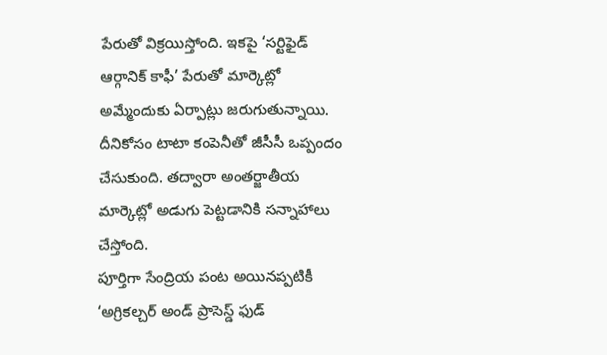పేరుతో విక్రయిస్తోంది. ఇకపై ‘సర్టిఫైడ్ ఆర్గానిక్ కాఫీ’ పేరుతో మార్కెట్లో అమ్మేందుకు ఏర్పాట్లు జరుగుతున్నాయి. దీనికోసం టాటా కంపెనీతో జీసీసీ ఒప్పందం చేసుకుంది. తద్వారా అంతర్జాతీయ మార్కెట్లో అడుగు పెట్టడానికి సన్నాహాలు చేస్తోంది.
పూర్తిగా సేంద్రియ పంట అయినప్పటికీ ‘అగ్రికల్చర్ అండ్ ప్రాసెస్డ్ ఫుడ్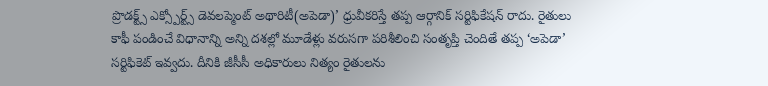ప్రొడక్ట్స్ ఎక్స్పోర్ట్స్ డెవలప్మెంట్ అథారిటీ(అపెడా)’ ధ్రువీకరిస్తే తప్ప ఆర్గానిక్ సర్టిఫికేషన్ రాదు. రైతులు కాఫీ పండించే విధానాన్ని అన్ని దశల్లో మూడేళ్లు వరుసగా పరిశీలించి సంతృప్తి చెందితే తప్ప ‘అపెడా’ సర్టిఫికెట్ ఇవ్వదు. దీనికి జీసీసీ అధికారులు నిత్యం రైతులను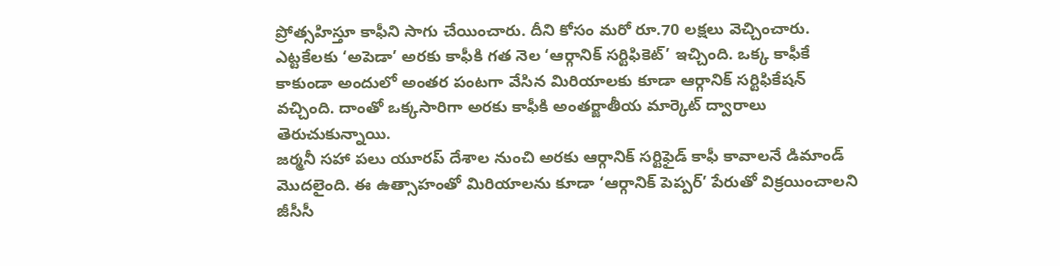ప్రోత్సహిస్తూ కాఫీని సాగు చేయించారు. దీని కోసం మరో రూ.70 లక్షలు వెచ్చించారు. ఎట్టకేలకు ‘అపెడా’ అరకు కాఫీకి గత నెల ‘ఆర్గానిక్ సర్టిఫికెట్’ ఇచ్చింది. ఒక్క కాఫీకే కాకుండా అందులో అంతర పంటగా వేసిన మిరియాలకు కూడా ఆర్గానిక్ సర్టిఫికేషన్ వచ్చింది. దాంతో ఒక్కసారిగా అరకు కాఫీకి అంతర్జాతీయ మార్కెట్ ద్వారాలు తెరుచుకున్నాయి.
జర్మనీ సహా పలు యూరప్ దేశాల నుంచి అరకు ఆర్గానిక్ సర్టిఫైడ్ కాఫీ కావాలనే డిమాండ్ మొదలైంది. ఈ ఉత్సాహంతో మిరియాలను కూడా ‘ఆర్గానిక్ పెప్పర్’ పేరుతో విక్రయించాలని జీసీసీ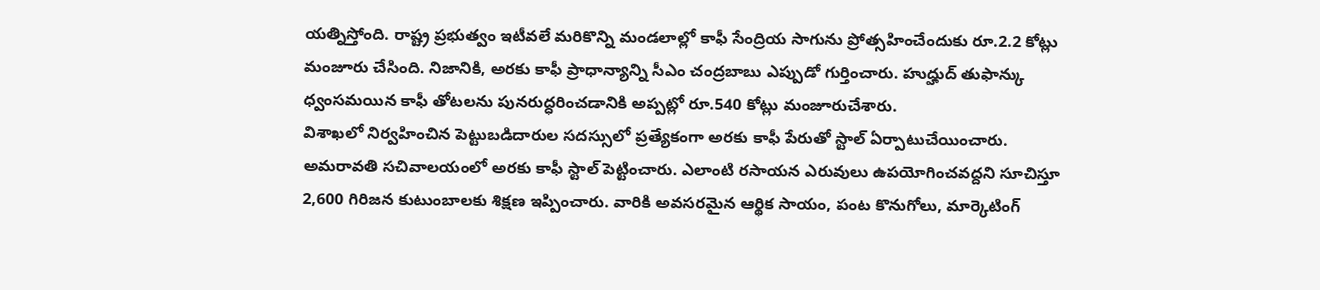యత్నిస్తోంది. రాష్ట్ర ప్రభుత్వం ఇటీవలే మరికొన్ని మండలాల్లో కాఫీ సేంద్రియ సాగును ప్రోత్సహించేందుకు రూ.2.2 కోట్లు మంజూరు చేసింది. నిజానికి, అరకు కాఫీ ప్రాధాన్యాన్ని సీఎం చంద్రబాబు ఎప్పుడో గుర్తించారు. హుద్హుద్ తుఫాన్కు ధ్వంసమయిన కాఫీ తోటలను పునరుద్ధరించడానికి అప్పట్లో రూ.540 కోట్లు మంజూరుచేశారు.
విశాఖలో నిర్వహించిన పెట్టుబడిదారుల సదస్సులో ప్రత్యేకంగా అరకు కాఫీ పేరుతో స్టాల్ ఏర్పాటుచేయించారు. అమరావతి సచివాలయంలో అరకు కాఫీ స్టాల్ పెట్టించారు. ఎలాంటి రసాయన ఎరువులు ఉపయోగించవద్దని సూచిస్తూ 2,600 గిరిజన కుటుంబాలకు శిక్షణ ఇప్పించారు. వారికి అవసరమైన ఆర్థిక సాయం, పంట కొనుగోలు, మార్కెటింగ్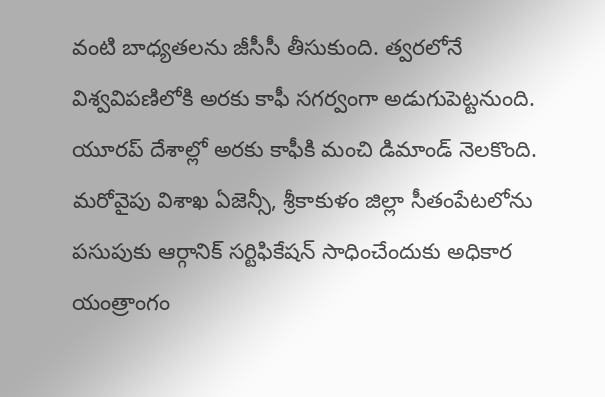వంటి బాధ్యతలను జీసీసీ తీసుకుంది. త్వరలోనే విశ్వవిపణిలోకి అరకు కాఫీ సగర్వంగా అడుగుపెట్టనుంది. యూరప్ దేశాల్లో అరకు కాఫీకి మంచి డిమాండ్ నెలకొంది.
మరోవైపు విశాఖ ఏజెన్సీ, శ్రీకాకుళం జిల్లా సీతంపేటలోను పసుపుకు ఆర్గానిక్ సర్టిఫికేషన్ సాధించేందుకు అధికార యంత్రాంగం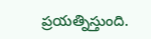ప్రయత్నిస్తుంది.